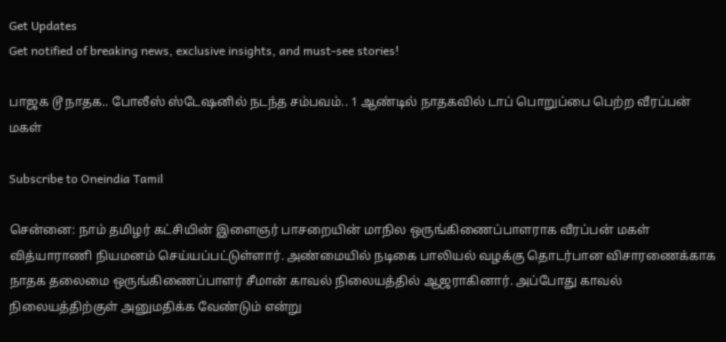Get Updates
Get notified of breaking news, exclusive insights, and must-see stories!

பாஜக டூ நாதக.. போலீஸ் ஸ்டேஷனில் நடந்த சம்பவம்.. 1 ஆண்டில் நாதகவில் டாப் பொறுப்பை பெற்ற வீரப்பன் மகள்

Subscribe to Oneindia Tamil

சென்னை: நாம் தமிழர் கட்சியின் இளைஞர் பாசறையின் மாநில ஒருங்கிணைப்பாளராக வீரப்பன் மகள் வித்யாராணி நியமனம் செய்யப்பட்டுள்ளார். அண்மையில் நடிகை பாலியல் வழக்கு தொடர்பான விசாரணைக்காக நாதக தலைமை ஒருங்கிணைப்பாளர் சீமான் காவல் நிலையத்தில் ஆஜராகினார். அப்போது காவல் நிலையத்திற்குள் அனுமதிக்க வேண்டும் என்று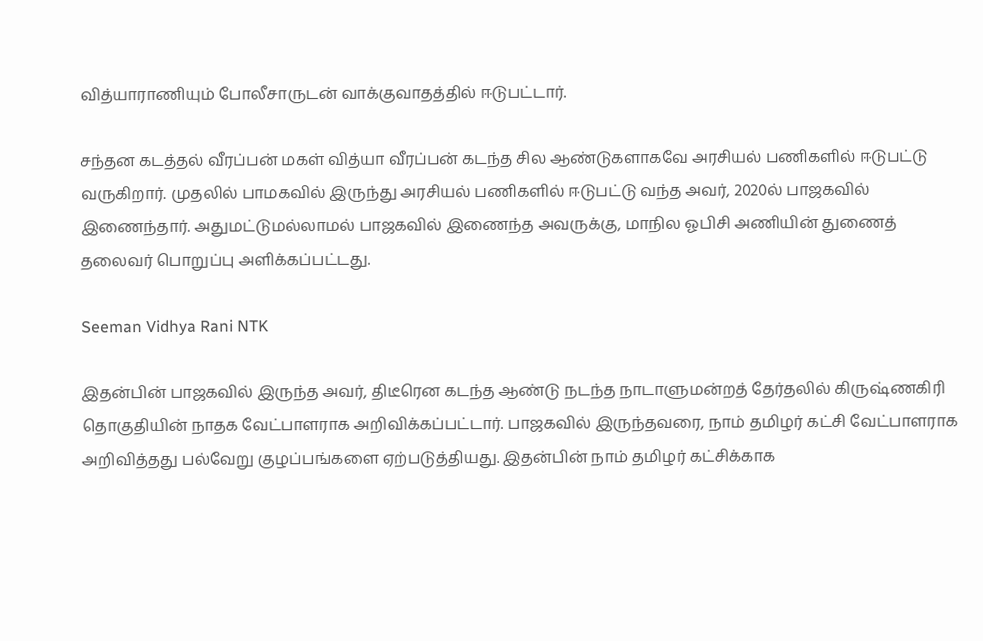வித்யாராணியும் போலீசாருடன் வாக்குவாதத்தில் ஈடுபட்டார்.

சந்தன கடத்தல் வீரப்பன் மகள் வித்யா வீரப்பன் கடந்த சில ஆண்டுகளாகவே அரசியல் பணிகளில் ஈடுபட்டு வருகிறார். முதலில் பாமகவில் இருந்து அரசியல் பணிகளில் ஈடுபட்டு வந்த அவர், 2020ல் பாஜகவில் இணைந்தார். அதுமட்டுமல்லாமல் பாஜகவில் இணைந்த அவருக்கு, மாநில ஓபிசி அணியின் துணைத் தலைவர் பொறுப்பு அளிக்கப்பட்டது.

Seeman Vidhya Rani NTK

இதன்பின் பாஜகவில் இருந்த அவர், திடீரென கடந்த ஆண்டு நடந்த நாடாளுமன்றத் தேர்தலில் கிருஷ்ணகிரி தொகுதியின் நாதக வேட்பாளராக அறிவிக்கப்பட்டார். பாஜகவில் இருந்தவரை, நாம் தமிழர் கட்சி வேட்பாளராக அறிவித்தது பல்வேறு குழப்பங்களை ஏற்படுத்தியது. இதன்பின் நாம் தமிழர் கட்சிக்காக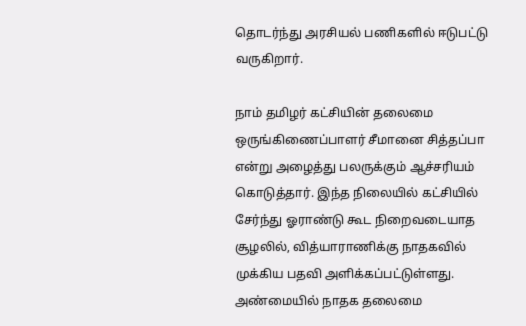தொடர்ந்து அரசியல் பணிகளில் ஈடுபட்டு வருகிறார்.

நாம் தமிழர் கட்சியின் தலைமை ஒருங்கிணைப்பாளர் சீமானை சித்தப்பா என்று அழைத்து பலருக்கும் ஆச்சரியம் கொடுத்தார். இந்த நிலையில் கட்சியில் சேர்ந்து ஓராண்டு கூட நிறைவடையாத சூழலில், வித்யாராணிக்கு நாதகவில் முக்கிய பதவி அளிக்கப்பட்டுள்ளது. அண்மையில் நாதக தலைமை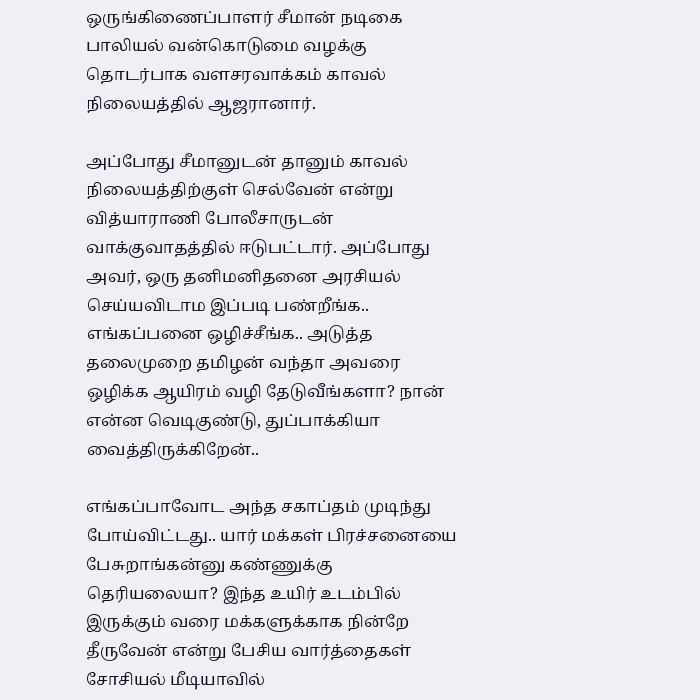ஒருங்கிணைப்பாளர் சீமான் நடிகை பாலியல் வன்கொடுமை வழக்கு தொடர்பாக வளசரவாக்கம் காவல் நிலையத்தில் ஆஜரானார்.

அப்போது சீமானுடன் தானும் காவல் நிலையத்திற்குள் செல்வேன் என்று வித்யாராணி போலீசாருடன் வாக்குவாதத்தில் ஈடுபட்டார். அப்போது அவர், ஒரு தனிமனிதனை அரசியல் செய்யவிடாம இப்படி பண்றீங்க.. எங்கப்பனை ஒழிச்சீங்க.. அடுத்த தலைமுறை தமிழன் வந்தா அவரை ஒழிக்க ஆயிரம் வழி தேடுவீங்களா? நான் என்ன வெடிகுண்டு, துப்பாக்கியா வைத்திருக்கிறேன்..

எங்கப்பாவோட அந்த சகாப்தம் முடிந்து போய்விட்டது.. யார் மக்கள் பிரச்சனையை பேசுறாங்கன்னு கண்ணுக்கு தெரியலையா? இந்த உயிர் உடம்பில் இருக்கும் வரை மக்களுக்காக நின்றே தீருவேன் என்று பேசிய வார்த்தைகள் சோசியல் மீடியாவில்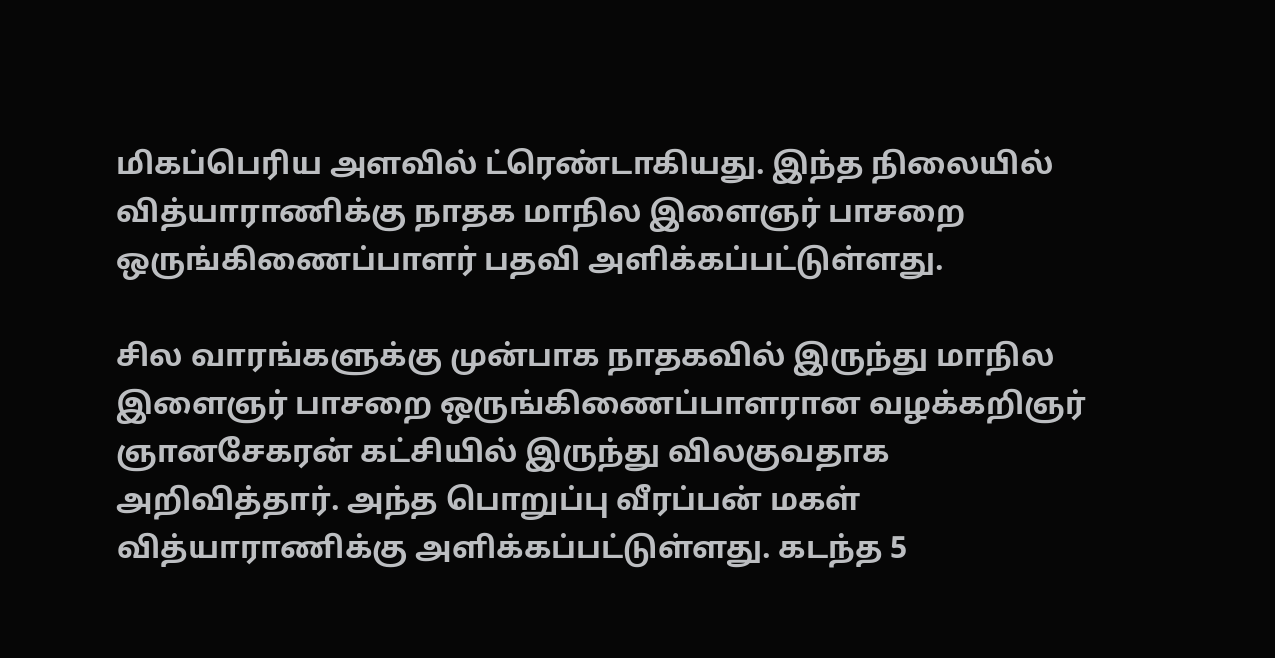மிகப்பெரிய அளவில் ட்ரெண்டாகியது. இந்த நிலையில் வித்யாராணிக்கு நாதக மாநில இளைஞர் பாசறை ஒருங்கிணைப்பாளர் பதவி அளிக்கப்பட்டுள்ளது.

சில வாரங்களுக்கு முன்பாக நாதகவில் இருந்து மாநில இளைஞர் பாசறை ஒருங்கிணைப்பாளரான வழக்கறிஞர் ஞானசேகரன் கட்சியில் இருந்து விலகுவதாக அறிவித்தார். அந்த பொறுப்பு வீரப்பன் மகள் வித்யாராணிக்கு அளிக்கப்பட்டுள்ளது. கடந்த 5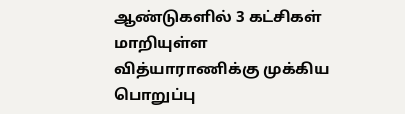ஆண்டுகளில் 3 கட்சிகள் மாறியுள்ள வித்யாராணிக்கு முக்கிய பொறுப்பு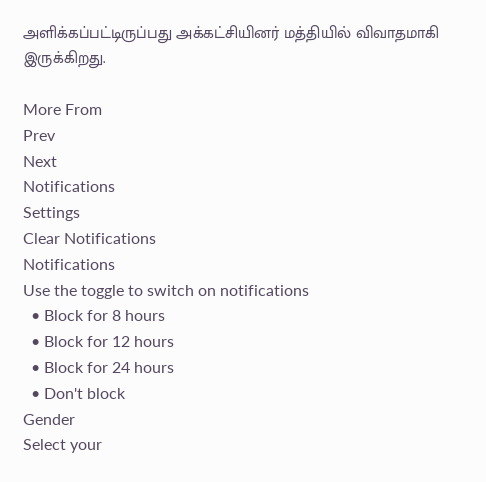அளிக்கப்பட்டிருப்பது அக்கட்சியினர் மத்தியில் விவாதமாகி இருக்கிறது.

More From
Prev
Next
Notifications
Settings
Clear Notifications
Notifications
Use the toggle to switch on notifications
  • Block for 8 hours
  • Block for 12 hours
  • Block for 24 hours
  • Don't block
Gender
Select your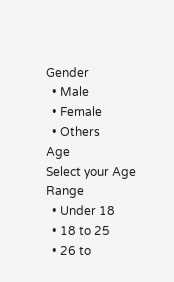Gender
  • Male
  • Female
  • Others
Age
Select your Age Range
  • Under 18
  • 18 to 25
  • 26 to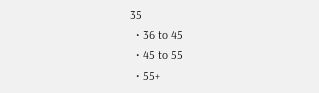35
  • 36 to 45
  • 45 to 55
  • 55+